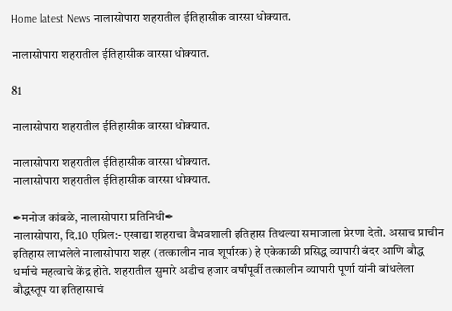Home latest News नालासोपारा शहरातील ईतिहासीक वारसा धोक्यात.

नालासोपारा शहरातील ईतिहासीक वारसा धोक्यात.

81

नालासोपारा शहरातील ईतिहासीक वारसा धोक्यात.

नालासोपारा शहरातील ईतिहासीक वारसा धोक्यात.
नालासोपारा शहरातील ईतिहासीक वारसा धोक्यात.

✒मनोज कांबळे, नालासोपारा प्रतिनिधी✒
नालासोपारा, दि.10 एप्रिल:- एखाद्या शहराचा वैभवशाली इतिहास तिथल्या समाजाला प्रेरणा देतो. असाच प्राचीन इतिहास लाभलेले नालासोपारा शहर (तत्कालीन नाव शूर्पारक) हे एकेकाळी प्रसिद्ध व्यापारी बंदर आणि बौद्ध धर्माचे महत्वाचे केंद्र होते. शहरातील सुमारे अडीच हजार वर्षांपूर्वी तत्कालीन व्यापारी पूर्णा यांनी बांधलेला बौद्धस्तूप या इतिहासाचं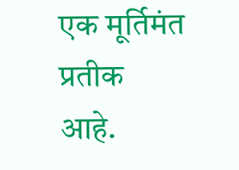एक मूर्तिमंत प्रतीक आहे.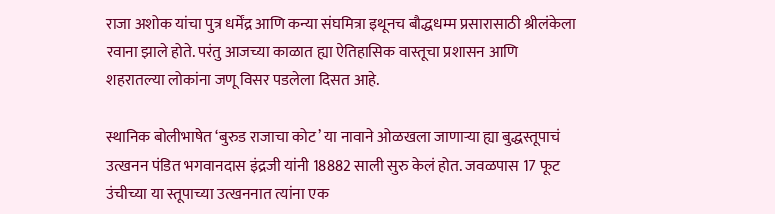राजा अशोक यांचा पुत्र धर्मेंद्र आणि कन्या संघमित्रा इथूनच बौद्धधम्म प्रसारासाठी श्रीलंकेला रवाना झाले होते. परंतु आजच्या काळात ह्या ऐतिहासिक वास्तूचा प्रशासन आणि शहरातल्या लोकांना जणू विसर पडलेला दिसत आहे.

स्थानिक बोलीभाषेत ‘बुरुड राजाचा कोट’ या नावाने ओळखला जाणाऱ्या ह्या बुद्धस्तूपाचं उत्खनन पंडित भगवानदास इंद्रजी यांनी 18882 साली सुरु केलं होत. जवळपास 17 फूट उंचीच्या या स्तूपाच्या उत्खननात त्यांना एक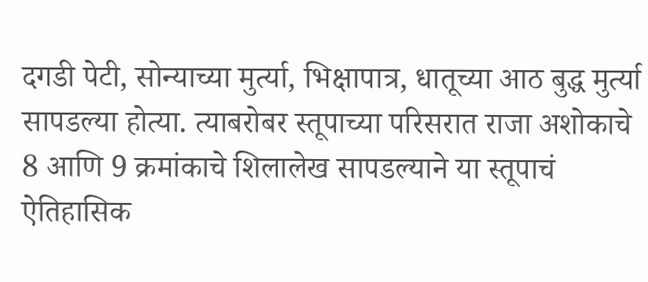दगडी पेटी, सोन्याच्या मुर्त्या, भिक्षापात्र, धातूच्या आठ बुद्ध मुर्त्या सापडल्या होत्या. त्याबरोबर स्तूपाच्या परिसरात राजा अशोकाचे 8 आणि 9 क्रमांकाचे शिलालेख सापडल्याने या स्तूपाचं ऐतिहासिक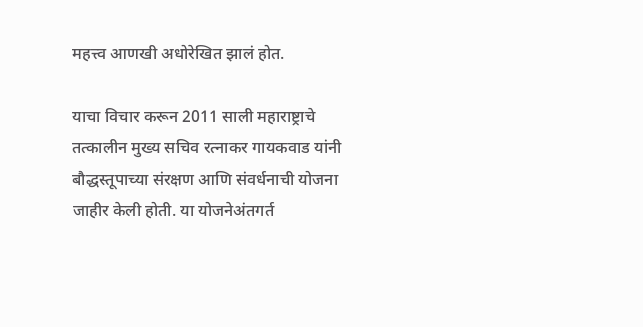महत्त्व आणखी अधोरेखित झालं होत.

याचा विचार करून 2011 साली महाराष्ट्राचे तत्कालीन मुख्य सचिव रत्नाकर गायकवाड यांनी बौद्धस्तूपाच्या संरक्षण आणि संवर्धनाची योजना जाहीर केली होती. या योजनेअंतगर्त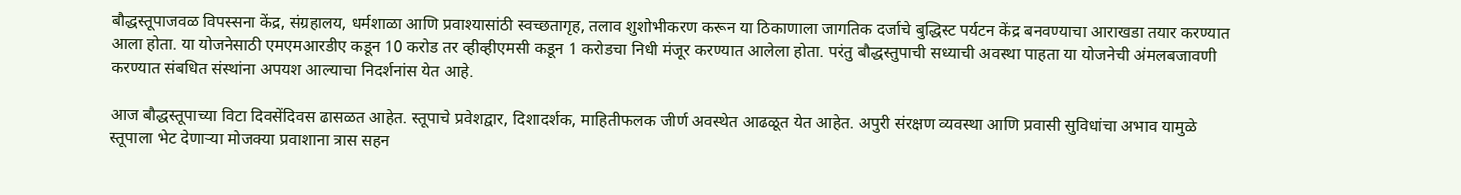बौद्धस्तूपाजवळ विपस्सना केंद्र, संग्रहालय, धर्मशाळा आणि प्रवाश्यासांठी स्वच्छतागृह, तलाव शुशोभीकरण करून या ठिकाणाला जागतिक दर्जाचे बुद्धिस्ट पर्यटन केंद्र बनवण्याचा आराखडा तयार करण्यात आला होता. या योजनेसाठी एमएमआरडीए कडून 10 करोड तर व्हीव्हीएमसी कडून 1 करोडचा निधी मंजूर करण्यात आलेला होता. परंतु बौद्धस्तुपाची सध्याची अवस्था पाहता या योजनेची अंमलबजावणी करण्यात संबधित संस्थांना अपयश आल्याचा निदर्शनांस येत आहे.

आज बौद्धस्तूपाच्या विटा दिवसेंदिवस ढासळत आहेत. स्तूपाचे प्रवेशद्वार, दिशादर्शक, माहितीफलक जीर्ण अवस्थेत आढळूत येत आहेत. अपुरी संरक्षण व्यवस्था आणि प्रवासी सुविधांचा अभाव यामुळे स्तूपाला भेट देणाऱ्या मोजक्या प्रवाशाना त्रास सहन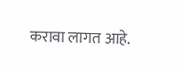करावा लागत आहे.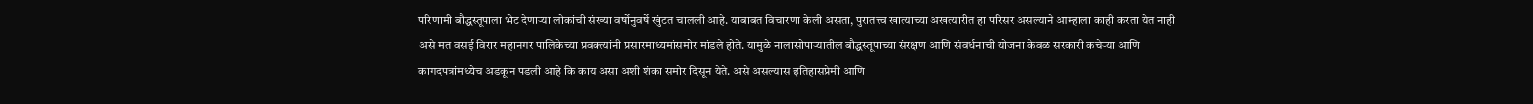परिणामी बौद्धस्तूपाला भेट देणाऱ्या लोकांची संख्या वर्षोनुवर्षे खुंटत चालली आहे. याबाबत विचारणा केली असता, पुरातत्त्व खात्याच्या अखत्यारीत हा परिसर असल्याने आम्हाला काही करता येत नाही असे मत वसई विरार महानगर पालिकेच्या प्रवक्त्यांनी प्रसारमाध्यमांसमोर मांडले होते. यामुळे नालासोपाऱ्यातील बौद्धस्तूपाच्या संरक्षण आणि संवर्धनाची योजना केवळ सरकारी कचेऱ्या आणि कागदपत्रांमध्येच अडकून पडली आहे कि काय असा अशी शंका समोर दिसून येते. असे असल्यास इतिहासप्रेमी आणि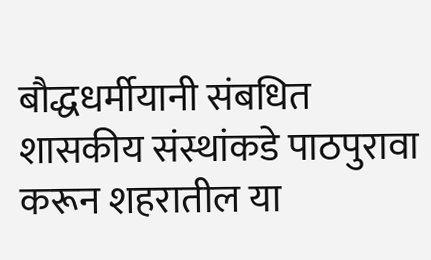बौद्धधर्मीयानी संबधित शासकीय संस्थांकडे पाठपुरावा करून शहरातील या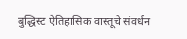बुद्धिस्ट ऐतिहासिक वास्तूचे संवर्धन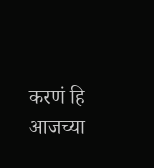करणं हि आजच्या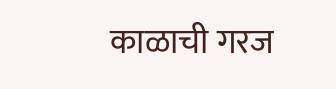काळाची गरज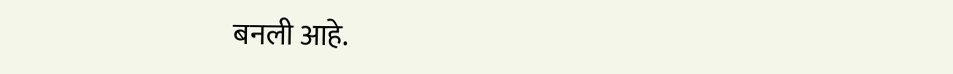बनली आहे.